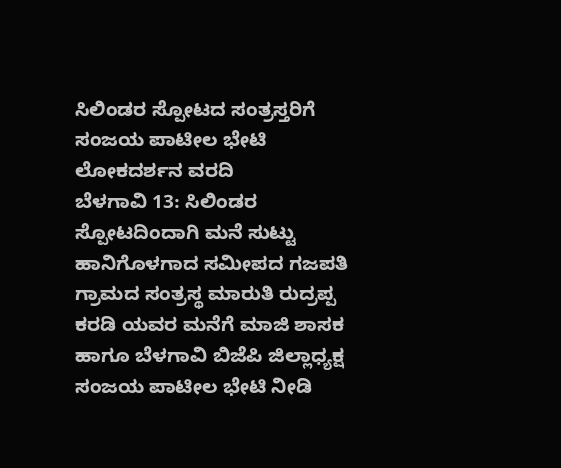ಸಿಲಿಂಡರ ಸ್ಪೋಟದ ಸಂತ್ರಸ್ತರಿಗೆ ಸಂಜಯ ಪಾಟೀಲ ಭೇಟಿ
ಲೋಕದರ್ಶನ ವರದಿ
ಬೆಳಗಾವಿ 13: ಸಿಲಿಂಡರ ಸ್ಪೋಟದಿಂದಾಗಿ ಮನೆ ಸುಟ್ಟು ಹಾನಿಗೊಳಗಾದ ಸಮೀಪದ ಗಜಪತಿ ಗ್ರಾಮದ ಸಂತ್ರಸ್ಥ ಮಾರುತಿ ರುದ್ರಪ್ಪ ಕರಡಿ ಯವರ ಮನೆಗೆ ಮಾಜಿ ಶಾಸಕ ಹಾಗೂ ಬೆಳಗಾವಿ ಬಿಜೆಪಿ ಜಿಲ್ಲಾಧ್ಯಕ್ಷ ಸಂಜಯ ಪಾಟೀಲ ಭೇಟಿ ನೀಡಿ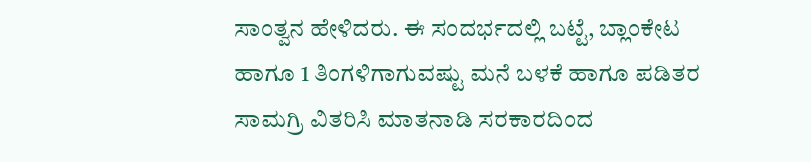ಸಾಂತ್ವನ ಹೇಳಿದರು. ಈ ಸಂದರ್ಭದಲ್ಲಿ ಬಟ್ಟೆ, ಬ್ಲಾಂಕೇಟ ಹಾಗೂ 1 ತಿಂಗಳಿಗಾಗುವಷ್ಟು ಮನೆ ಬಳಕೆ ಹಾಗೂ ಪಡಿತರ ಸಾಮಗ್ರಿ ವಿತರಿಸಿ ಮಾತನಾಡಿ ಸರಕಾರದಿಂದ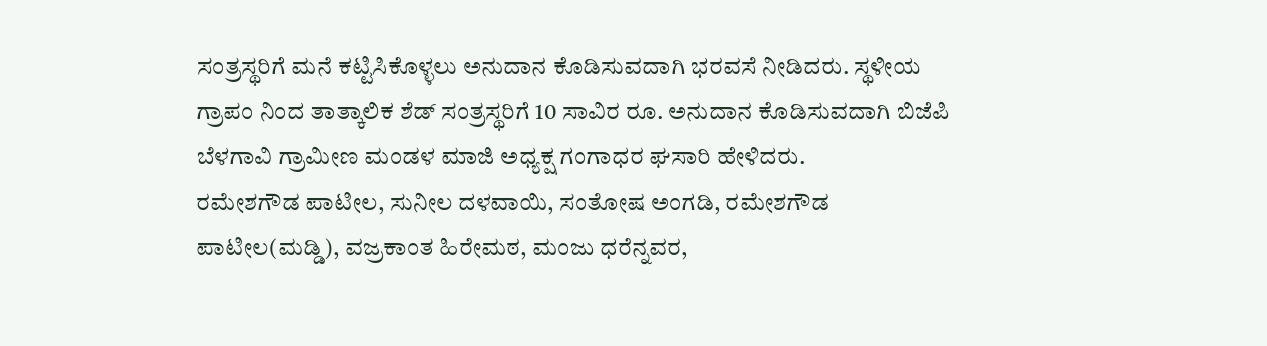ಸಂತ್ರಸ್ಥರಿಗೆ ಮನೆ ಕಟ್ಟಿಸಿಕೊಳ್ಳಲು ಅನುದಾನ ಕೊಡಿಸುವದಾಗಿ ಭರವಸೆ ನೀಡಿದರು. ಸ್ಥಳೀಯ ಗ್ರಾಪಂ ನಿಂದ ತಾತ್ಕಾಲಿಕ ಶೆಡ್ ಸಂತ್ರಸ್ಥರಿಗೆ 10 ಸಾವಿರ ರೂ. ಅನುದಾನ ಕೊಡಿಸುವದಾಗಿ ಬಿಜೆಪಿ ಬೆಳಗಾವಿ ಗ್ರಾಮೀಣ ಮಂಡಳ ಮಾಜಿ ಅಧ್ಯಕ್ಷ ಗಂಗಾಧರ ಘಸಾರಿ ಹೇಳಿದರು.
ರಮೇಶಗೌಡ ಪಾಟೀಲ, ಸುನೀಲ ದಳವಾಯಿ, ಸಂತೋಷ ಅಂಗಡಿ, ರಮೇಶಗೌಡ ಪಾಟೀಲ(ಮಡ್ಡಿ), ವಜ್ರಕಾಂತ ಹಿರೇಮಠ, ಮಂಜು ಧರೆನ್ನವರ,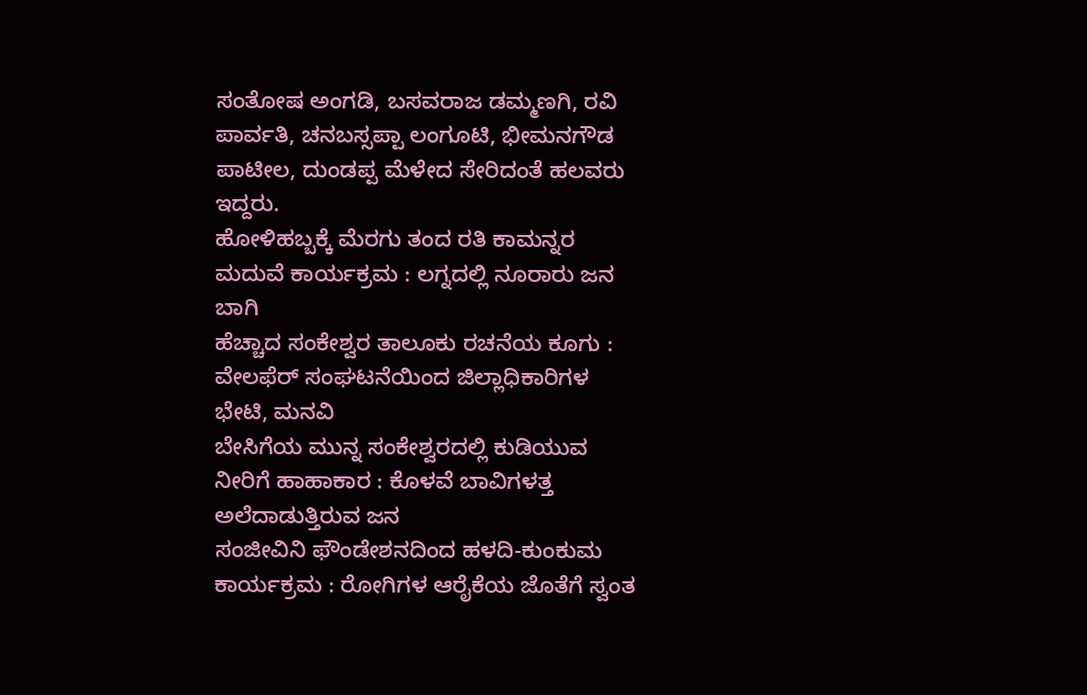ಸಂತೋಷ ಅಂಗಡಿ, ಬಸವರಾಜ ಡಮ್ಮಣಗಿ, ರವಿ ಪಾರ್ವತಿ, ಚನಬಸ್ಸಪ್ಪಾ ಲಂಗೂಟಿ, ಭೀಮನಗೌಡ ಪಾಟೀಲ, ದುಂಡಪ್ಪ ಮೆಳೇದ ಸೇರಿದಂತೆ ಹಲವರು ಇದ್ದರು.
ಹೋಳಿಹಬ್ಬಕ್ಕೆ ಮೆರಗು ತಂದ ರತಿ ಕಾಮನ್ನರ ಮದುವೆ ಕಾರ್ಯಕ್ರಮ : ಲಗ್ನದಲ್ಲಿ ನೂರಾರು ಜನ ಬಾಗಿ
ಹೆಚ್ಚಾದ ಸಂಕೇಶ್ವರ ತಾಲೂಕು ರಚನೆಯ ಕೂಗು : ವೇಲಫೆರ್ ಸಂಘಟನೆಯಿಂದ ಜಿಲ್ಲಾಧಿಕಾರಿಗಳ ಭೇಟಿ, ಮನವಿ
ಬೇಸಿಗೆಯ ಮುನ್ನ ಸಂಕೇಶ್ವರದಲ್ಲಿ ಕುಡಿಯುವ ನೀರಿಗೆ ಹಾಹಾಕಾರ : ಕೊಳವೆ ಬಾವಿಗಳತ್ತ ಅಲೆದಾಡುತ್ತಿರುವ ಜನ
ಸಂಜೀವಿನಿ ಫೌಂಡೇಶನದಿಂದ ಹಳದಿ-ಕುಂಕುಮ ಕಾರ್ಯಕ್ರಮ : ರೋಗಿಗಳ ಆರೈಕೆಯ ಜೊತೆಗೆ ಸ್ವಂತ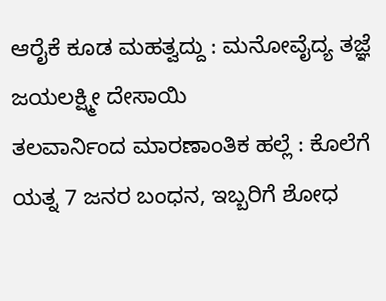ಆರೈಕೆ ಕೂಡ ಮಹತ್ವದ್ದು : ಮನೋವೈದ್ಯ ತಜ್ಞೆ ಜಯಲಕ್ಷ್ಮೀ ದೇಸಾಯಿ
ತಲವಾರ್ನಿಂದ ಮಾರಣಾಂತಿಕ ಹಲ್ಲೆ : ಕೊಲೆಗೆ ಯತ್ನ 7 ಜನರ ಬಂಧನ, ಇಬ್ಬರಿಗೆ ಶೋಧ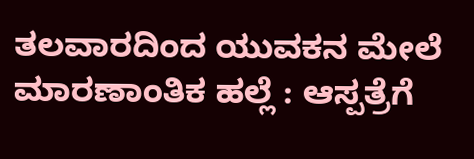ತಲವಾರದಿಂದ ಯುವಕನ ಮೇಲೆ ಮಾರಣಾಂತಿಕ ಹಲ್ಲೆ : ಆಸ್ಪತ್ರೆಗೆ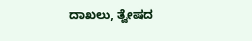ದಾಖಲು, ತ್ವೇಷದ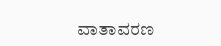ವಾತಾವರಣ